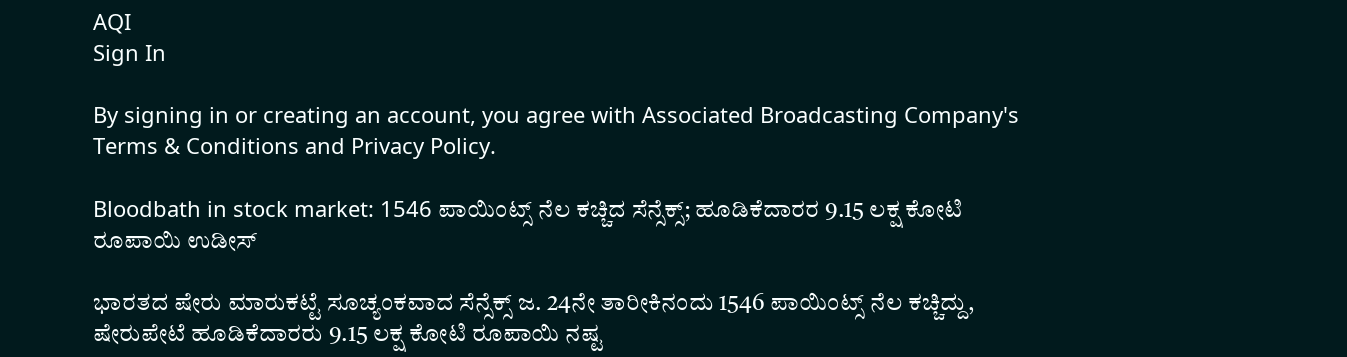AQI
Sign In

By signing in or creating an account, you agree with Associated Broadcasting Company's Terms & Conditions and Privacy Policy.

Bloodbath in stock market: 1546 ಪಾಯಿಂಟ್ಸ್ ನೆಲ ಕಚ್ಚಿದ ಸೆನ್ಸೆಕ್ಸ್; ಹೂಡಿಕೆದಾರರ 9.15 ಲಕ್ಷ ಕೋಟಿ ರೂಪಾಯಿ ಉಡೀಸ್

ಭಾರತದ ಷೇರು ಮಾರುಕಟ್ಟೆ ಸೂಚ್ಯಂಕವಾದ ಸೆನ್ಸೆಕ್ಸ್ ಜ. 24ನೇ ತಾರೀಕಿನಂದು 1546 ಪಾಯಿಂಟ್ಸ್ ನೆಲ ಕಚ್ಚಿದ್ದು, ಷೇರುಪೇಟೆ ಹೂಡಿಕೆದಾರರು 9.15 ಲಕ್ಷ ಕೋಟಿ ರೂಪಾಯಿ ನಷ್ಟ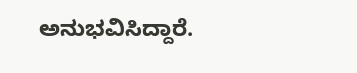ಅನುಭವಿಸಿದ್ದಾರೆ.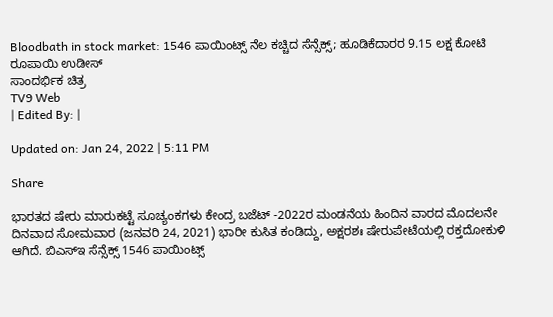Bloodbath in stock market: 1546 ಪಾಯಿಂಟ್ಸ್ ನೆಲ ಕಚ್ಚಿದ ಸೆನ್ಸೆಕ್ಸ್; ಹೂಡಿಕೆದಾರರ 9.15 ಲಕ್ಷ ಕೋಟಿ ರೂಪಾಯಿ ಉಡೀಸ್
ಸಾಂದರ್ಭಿಕ ಚಿತ್ರ
TV9 Web
| Edited By: |

Updated on: Jan 24, 2022 | 5:11 PM

Share

ಭಾರತದ ಷೇರು ಮಾರುಕಟ್ಟೆ ಸೂಚ್ಯಂಕಗಳು ಕೇಂದ್ರ ಬಜೆಟ್ -2022ರ ಮಂಡನೆಯ ಹಿಂದಿನ ವಾರದ ಮೊದಲನೇ ದಿನವಾದ ಸೋಮವಾರ (ಜನವರಿ 24, 2021) ಭಾರೀ ಕುಸಿತ ಕಂಡಿದ್ದು, ಅಕ್ಷರಶಃ ಷೇರುಪೇಟೆಯಲ್ಲಿ ರಕ್ತದೋಕುಳಿ ಆಗಿದೆ. ಬಿಎಸ್ಇ ಸೆನ್ಸೆಕ್ಸ್ 1546 ಪಾಯಿಂಟ್ಸ್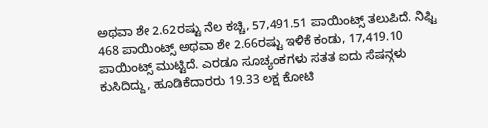ಅಥವಾ ಶೇ 2.62ರಷ್ಟು ನೆಲ ಕಚ್ಚಿ, 57,491.51 ಪಾಯಿಂಟ್ಸ್ ತಲುಪಿದೆ. ನಿಫ್ಟಿ 468 ಪಾಯಿಂಟ್ಸ್ ಅಥವಾ ಶೇ 2.66ರಷ್ಟು ಇಳಿಕೆ ಕಂಡು, 17,419.10 ಪಾಯಿಂಟ್ಸ್ ಮುಟ್ಟಿದೆ. ಎರಡೂ ಸೂಚ್ಯಂಕಗಳು ಸತತ ಐದು ಸೆಷನ್ಗಳು ಕುಸಿದಿದ್ದು, ಹೂಡಿಕೆದಾರರು 19.33 ಲಕ್ಷ ಕೋಟಿ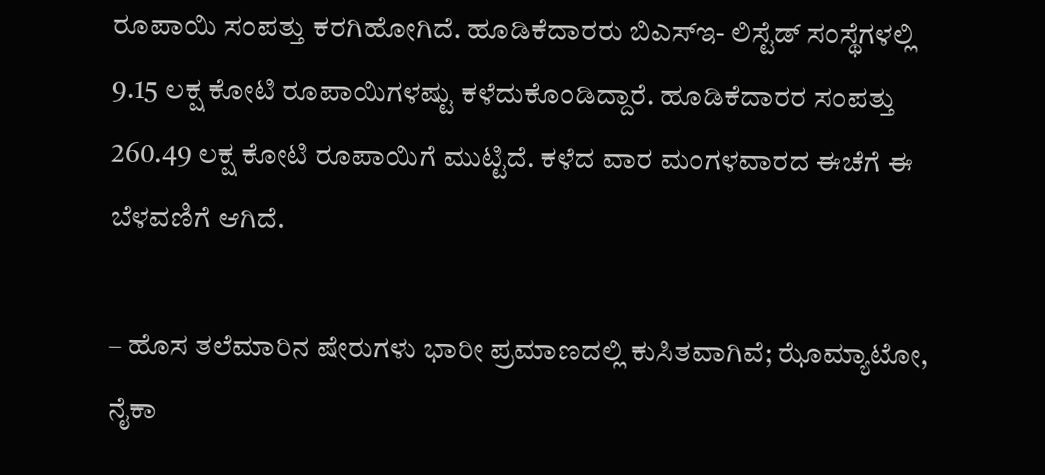ರೂಪಾಯಿ ಸಂಪತ್ತು ಕರಗಿಹೋಗಿದೆ. ಹೂಡಿಕೆದಾರರು ಬಿಎಸ್ಇ- ಲಿಸ್ಟೆಡ್ ಸಂಸ್ಥೆಗಳಲ್ಲಿ 9.15 ಲಕ್ಷ ಕೋಟಿ ರೂಪಾಯಿಗಳಷ್ಟು ಕಳೆದುಕೊಂಡಿದ್ದಾರೆ. ಹೂಡಿಕೆದಾರರ ಸಂಪತ್ತು 260.49 ಲಕ್ಷ ಕೋಟಿ ರೂಪಾಯಿಗೆ ಮುಟ್ಟಿದೆ. ಕಳೆದ ವಾರ ಮಂಗಳವಾರದ ಈಚೆಗೆ ಈ ಬೆಳವಣಿಗೆ ಆಗಿದೆ.

– ಹೊಸ ತಲೆಮಾರಿನ ಷೇರುಗಳು ಭಾರೀ ಪ್ರಮಾಣದಲ್ಲಿ ಕುಸಿತವಾಗಿವೆ; ಝೊಮ್ಯಾಟೋ, ನೈಕಾ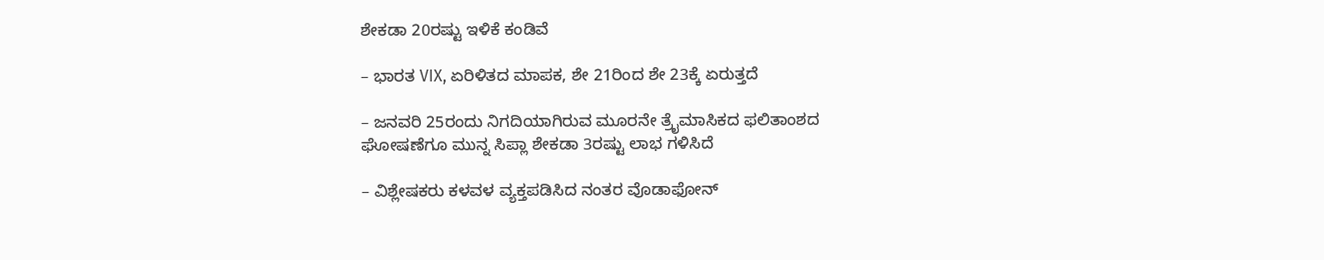ಶೇಕಡಾ 20ರಷ್ಟು ಇಳಿಕೆ ಕಂಡಿವೆ

– ಭಾರತ VIX, ಏರಿಳಿತದ ಮಾಪಕ, ಶೇ 21ರಿಂದ ಶೇ 23ಕ್ಕೆ ಏರುತ್ತದೆ

– ಜನವರಿ 25ರಂದು ನಿಗದಿಯಾಗಿರುವ ಮೂರನೇ ತ್ರೈಮಾಸಿಕದ ಫಲಿತಾಂಶದ ಘೋಷಣೆಗೂ ಮುನ್ನ ಸಿಪ್ಲಾ ಶೇಕಡಾ 3ರಷ್ಟು ಲಾಭ ಗಳಿಸಿದೆ

– ವಿಶ್ಲೇಷಕರು ಕಳವಳ ವ್ಯಕ್ತಪಡಿಸಿದ ನಂತರ ವೊಡಾಫೋನ್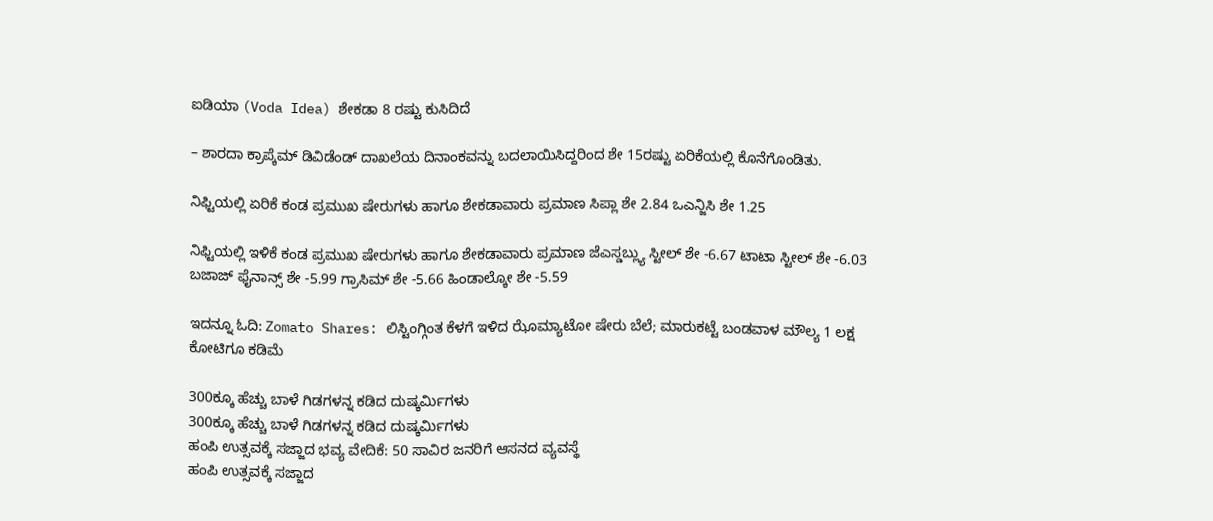ಐಡಿಯಾ (Voda Idea) ಶೇಕಡಾ 8 ರಷ್ಟು ಕುಸಿದಿದೆ

– ಶಾರದಾ ಕ್ರಾಪ್ಕೆಮ್ ಡಿವಿಡೆಂಡ್ ದಾಖಲೆಯ ದಿನಾಂಕವನ್ನು ಬದಲಾಯಿಸಿದ್ದರಿಂದ ಶೇ 15ರಷ್ಟು ಏರಿಕೆಯಲ್ಲಿ ಕೊನೆಗೊಂಡಿತು.

ನಿಫ್ಟಿಯಲ್ಲಿ ಏರಿಕೆ ಕಂಡ ಪ್ರಮುಖ ಷೇರುಗಳು ಹಾಗೂ ಶೇಕಡಾವಾರು ಪ್ರಮಾಣ ಸಿಪ್ಲಾ ಶೇ 2.84 ಒಎನ್ಜಿಸಿ ಶೇ 1.25

ನಿಫ್ಟಿಯಲ್ಲಿ ಇಳಿಕೆ ಕಂಡ ಪ್ರಮುಖ ಷೇರುಗಳು ಹಾಗೂ ಶೇಕಡಾವಾರು ಪ್ರಮಾಣ ಜೆಎಸ್ಡಬ್ಲ್ಯು ಸ್ಟೀಲ್ ಶೇ -6.67 ಟಾಟಾ ಸ್ಟೀಲ್ ಶೇ -6.03 ಬಜಾಜ್ ಫೈನಾನ್ಸ್ ಶೇ -5.99 ಗ್ರಾಸಿಮ್ ಶೇ -5.66 ಹಿಂಡಾಲ್ಕೋ ಶೇ -5.59

ಇದನ್ನೂ ಓದಿ: Zomato Shares: ಲಿಸ್ಟಿಂಗ್ಗಿಂತ ಕೆಳಗೆ ಇಳಿದ ಝೊಮ್ಯಾಟೋ ಷೇರು ಬೆಲೆ; ಮಾರುಕಟ್ಟೆ ಬಂಡವಾಳ ಮೌಲ್ಯ 1 ಲಕ್ಷ ಕೋಟಿಗೂ ಕಡಿಮೆ

300ಕ್ಕೂ ಹೆಚ್ಚು ಬಾಳೆ ಗಿಡಗಳನ್ನ ಕಡಿದ ದುಷ್ಕರ್ಮಿಗಳು
300ಕ್ಕೂ ಹೆಚ್ಚು ಬಾಳೆ ಗಿಡಗಳನ್ನ ಕಡಿದ ದುಷ್ಕರ್ಮಿಗಳು
ಹಂಪಿ ಉತ್ಸವಕ್ಕೆ ಸಜ್ಜಾದ ಭವ್ಯ ವೇದಿಕೆ: 50 ಸಾವಿರ ಜನರಿಗೆ ಆಸನದ ವ್ಯವಸ್ಥೆ
ಹಂಪಿ ಉತ್ಸವಕ್ಕೆ ಸಜ್ಜಾದ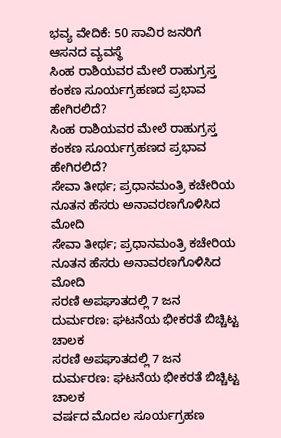ಭವ್ಯ ವೇದಿಕೆ: 50 ಸಾವಿರ ಜನರಿಗೆ ಆಸನದ ವ್ಯವಸ್ಥೆ
ಸಿಂಹ ರಾಶಿಯವರ ಮೇಲೆ ರಾಹುಗ್ರಸ್ತ ಕಂಕಣ ಸೂರ್ಯಗ್ರಹಣದ ಪ್ರಭಾವ ಹೇಗಿರಲಿದೆ?
ಸಿಂಹ ರಾಶಿಯವರ ಮೇಲೆ ರಾಹುಗ್ರಸ್ತ ಕಂಕಣ ಸೂರ್ಯಗ್ರಹಣದ ಪ್ರಭಾವ ಹೇಗಿರಲಿದೆ?
ಸೇವಾ ತೀರ್ಥ; ಪ್ರಧಾನಮಂತ್ರಿ ಕಚೇರಿಯ ನೂತನ ಹೆಸರು ಅನಾವರಣಗೊಳಿಸಿದ ಮೋದಿ
ಸೇವಾ ತೀರ್ಥ; ಪ್ರಧಾನಮಂತ್ರಿ ಕಚೇರಿಯ ನೂತನ ಹೆಸರು ಅನಾವರಣಗೊಳಿಸಿದ ಮೋದಿ
ಸರಣಿ ಅಪಘಾತದಲ್ಲಿ 7 ಜನ ದುರ್ಮರಣ: ಘಟನೆಯ ಭೀಕರತೆ ಬಿಚ್ಚಿಟ್ಟ ಚಾಲಕ
ಸರಣಿ ಅಪಘಾತದಲ್ಲಿ 7 ಜನ ದುರ್ಮರಣ: ಘಟನೆಯ ಭೀಕರತೆ ಬಿಚ್ಚಿಟ್ಟ ಚಾಲಕ
ವರ್ಷದ ಮೊದಲ ಸೂರ್ಯಗ್ರಹಣ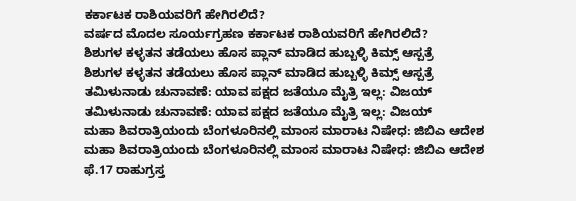ಕರ್ಕಾಟಕ ರಾಶಿಯವರಿಗೆ ಹೇಗಿರಲಿದೆ?
ವರ್ಷದ ಮೊದಲ ಸೂರ್ಯಗ್ರಹಣ ಕರ್ಕಾಟಕ ರಾಶಿಯವರಿಗೆ ಹೇಗಿರಲಿದೆ?
ಶಿಶುಗಳ ಕಳ್ಳತನ ತಡೆಯಲು ಹೊಸ ಪ್ಲಾನ್ ಮಾಡಿದ ಹುಬ್ಬಳ್ಳಿ ಕಿಮ್ಸ್ ಆಸ್ಪತ್ರೆ
ಶಿಶುಗಳ ಕಳ್ಳತನ ತಡೆಯಲು ಹೊಸ ಪ್ಲಾನ್ ಮಾಡಿದ ಹುಬ್ಬಳ್ಳಿ ಕಿಮ್ಸ್ ಆಸ್ಪತ್ರೆ
ತಮಿಳುನಾಡು ಚುನಾವಣೆ: ಯಾವ ಪಕ್ಷದ ಜತೆಯೂ ಮೈತ್ರಿ ಇಲ್ಲ: ವಿಜಯ್
ತಮಿಳುನಾಡು ಚುನಾವಣೆ: ಯಾವ ಪಕ್ಷದ ಜತೆಯೂ ಮೈತ್ರಿ ಇಲ್ಲ: ವಿಜಯ್
ಮಹಾ ಶಿವರಾತ್ರಿಯಂದು ಬೆಂಗಳೂರಿನಲ್ಲಿ ಮಾಂಸ ಮಾರಾಟ ನಿಷೇಧ: ಜಿಬಿಎ ಆದೇಶ
ಮಹಾ ಶಿವರಾತ್ರಿಯಂದು ಬೆಂಗಳೂರಿನಲ್ಲಿ ಮಾಂಸ ಮಾರಾಟ ನಿಷೇಧ: ಜಿಬಿಎ ಆದೇಶ
ಫೆ.17 ರಾಹುಗ್ರಸ್ತ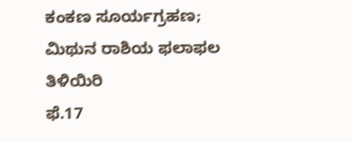ಕಂಕಣ ಸೂರ್ಯಗ್ರಹಣ; ಮಿಥುನ ರಾಶಿಯ ಫಲಾಫಲ ತಿಳಿಯಿರಿ
ಫೆ.17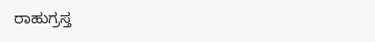ರಾಹುಗ್ರಸ್ತ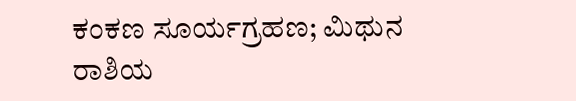ಕಂಕಣ ಸೂರ್ಯಗ್ರಹಣ; ಮಿಥುನ ರಾಶಿಯ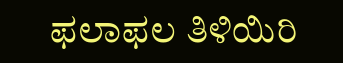ಫಲಾಫಲ ತಿಳಿಯಿರಿ